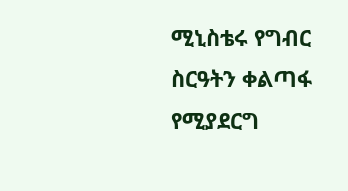ሚኒስቴሩ የግብር ስርዓትን ቀልጣፋ የሚያደርግ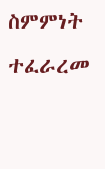ስምምነት ተፈራረመ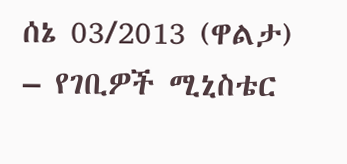ሰኔ 03/2013 (ዋልታ) – የገቢዎች ሚኒስቴር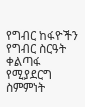የግብር ከፋዮችን የግብር ስርዓት ቀልጣፋ የሚያደርግ ስምምነት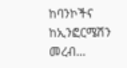ከባንኮችና ከኢንፎርሜሽን መረብ…